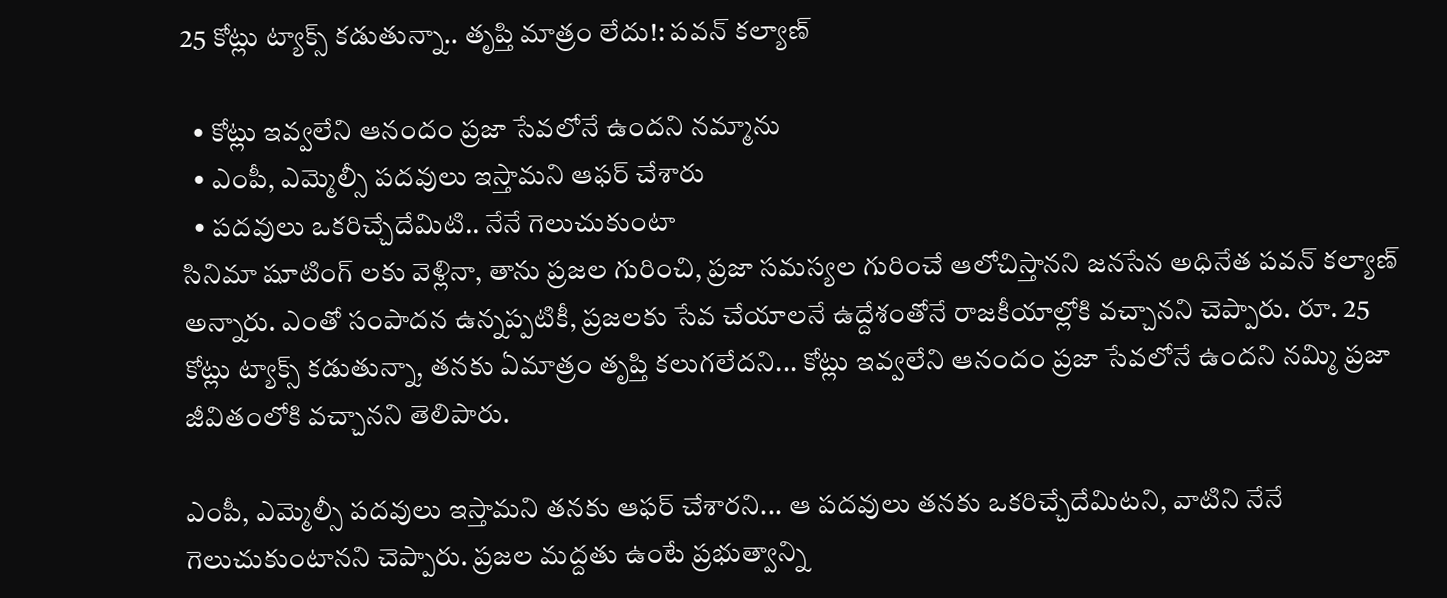25 కోట్లు ట్యాక్స్ కడుతున్నా.. తృప్తి మాత్రం లేదు!: పవన్ కల్యాణ్

  • కోట్లు ఇవ్వలేని ఆనందం ప్రజా సేవలోనే ఉందని నమ్మాను
  • ఎంపీ, ఎమ్మెల్సీ పదవులు ఇస్తామని ఆఫర్ చేశారు
  • పదవులు ఒకరిచ్చేదేమిటి.. నేనే గెలుచుకుంటా
సినిమా షూటింగ్ లకు వెళ్లినా, తాను ప్రజల గురించి, ప్రజా సమస్యల గురించే ఆలోచిస్తానని జనసేన అధినేత పవన్ కల్యాణ్ అన్నారు. ఎంతో సంపాదన ఉన్నప్పటికీ, ప్రజలకు సేవ చేయాలనే ఉద్దేశంతోనే రాజకీయాల్లోకి వచ్చానని చెప్పారు. రూ. 25 కోట్లు ట్యాక్స్ కడుతున్నా, తనకు ఏమాత్రం తృప్తి కలుగలేదని... కోట్లు ఇవ్వలేని ఆనందం ప్రజా సేవలోనే ఉందని నమ్మి ప్రజా జీవితంలోకి వచ్చానని తెలిపారు.

ఎంపీ, ఎమ్మెల్సీ పదవులు ఇస్తామని తనకు ఆఫర్ చేశారని... ఆ పదవులు తనకు ఒకరిచ్చేదేమిటని, వాటిని నేనే గెలుచుకుంటానని చెప్పారు. ప్రజల మద్దతు ఉంటే ప్రభుత్వాన్ని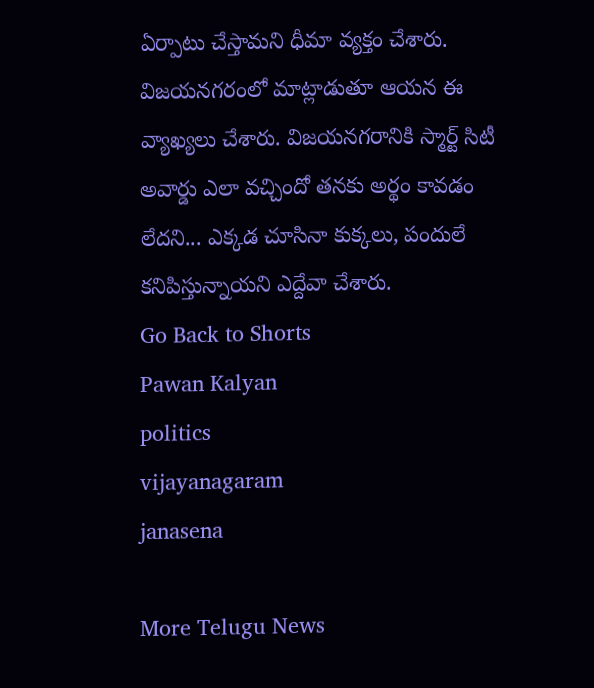ఏర్పాటు చేస్తామని ధీమా వ్యక్తం చేశారు. విజయనగరంలో మాట్లాడుతూ ఆయన ఈ వ్యాఖ్యలు చేశారు. విజయనగరానికి స్మార్ట్ సిటీ అవార్డు ఎలా వచ్చిందో తనకు అర్థం కావడం లేదని... ఎక్కడ చూసినా కుక్కలు, పందులే కనిపిస్తున్నాయని ఎద్దేవా చేశారు.
Go Back to Shorts
Pawan Kalyan
politics
vijayanagaram
janasena

More Telugu News